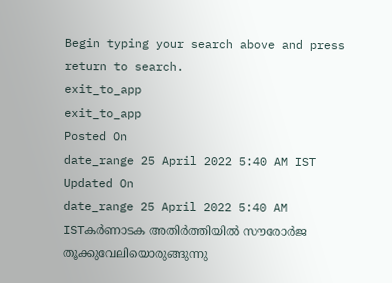Begin typing your search above and press return to search.
exit_to_app
exit_to_app
Posted On
date_range 25 April 2022 5:40 AM IST Updated On
date_range 25 April 2022 5:40 AM ISTകർണാടക അതിർത്തിയിൽ സൗരോർജ തൂക്കുവേലിയൊരുങ്ങുന്നു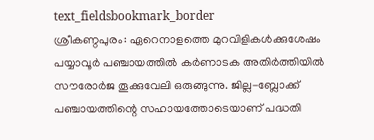text_fieldsbookmark_border
ശ്രീകണ്ഠപുരം: ഏറെനാളത്തെ മുറവിളികൾക്കുശേഷം പയ്യാവൂർ പഞ്ചായത്തിൽ കർണാടക അതിർത്തിയിൽ സൗരോർജ തൂക്കുവേലി ഒരുങ്ങുന്നു. ജില്ല-ബ്ലോക്ക് പഞ്ചായത്തിന്റെ സഹായത്തോടെയാണ് പദ്ധതി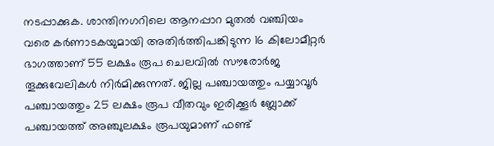നടപ്പാക്കുക. ശാന്തിനഗറിലെ ആനപ്പാറ മുതൽ വഞ്ചിയം വരെ കർണാടകയുമായി അതിർത്തിപങ്കിടുന്ന 16 കിലോമീറ്റർ ഭാഗത്താണ് 55 ലക്ഷം രൂപ ചെലവിൽ സൗരോർജ തൂക്കുവേലികൾ നിർമിക്കുന്നത്. ജില്ല പഞ്ചായത്തും പയ്യാവൂർ പഞ്ചായത്തും 25 ലക്ഷം രൂപ വീതവും ഇരിക്കൂർ ബ്ലോക്ക് പഞ്ചായത്ത് അഞ്ചുലക്ഷം രൂപയുമാണ് ഫണ്ട്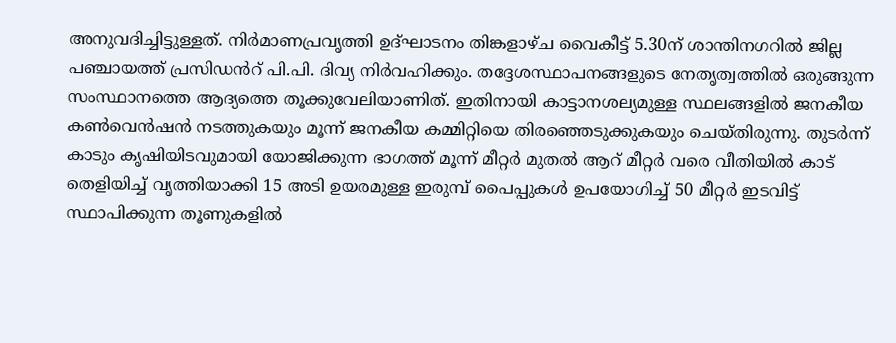അനുവദിച്ചിട്ടുള്ളത്. നിർമാണപ്രവൃത്തി ഉദ്ഘാടനം തിങ്കളാഴ്ച വൈകീട്ട് 5.30ന് ശാന്തിനഗറിൽ ജില്ല പഞ്ചായത്ത് പ്രസിഡൻറ് പി.പി. ദിവ്യ നിർവഹിക്കും. തദ്ദേശസ്ഥാപനങ്ങളുടെ നേതൃത്വത്തിൽ ഒരുങ്ങുന്ന സംസ്ഥാനത്തെ ആദ്യത്തെ തൂക്കുവേലിയാണിത്. ഇതിനായി കാട്ടാനശല്യമുള്ള സ്ഥലങ്ങളിൽ ജനകീയ കൺവെൻഷൻ നടത്തുകയും മൂന്ന് ജനകീയ കമ്മിറ്റിയെ തിരഞ്ഞെടുക്കുകയും ചെയ്തിരുന്നു. തുടർന്ന് കാടും കൃഷിയിടവുമായി യോജിക്കുന്ന ഭാഗത്ത് മൂന്ന് മീറ്റർ മുതൽ ആറ് മീറ്റർ വരെ വീതിയിൽ കാട് തെളിയിച്ച് വൃത്തിയാക്കി 15 അടി ഉയരമുള്ള ഇരുമ്പ് പൈപ്പുകൾ ഉപയോഗിച്ച് 50 മീറ്റർ ഇടവിട്ട് സ്ഥാപിക്കുന്ന തൂണുകളിൽ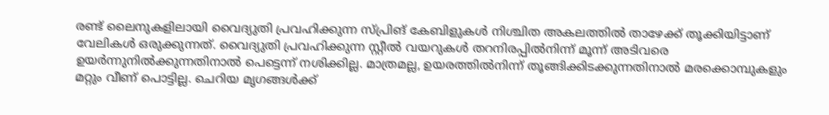രണ്ട് ലൈനുകളിലായി വൈദ്യുതി പ്രവഹിക്കുന്ന സ്പ്രിങ് കേബിളുകൾ നിശ്ചിത അകലത്തിൽ താഴേക്ക് തൂക്കിയിട്ടാണ് വേലികൾ ഒരുക്കുന്നത്. വൈദ്യുതി പ്രവഹിക്കുന്ന സ്റ്റീൽ വയറുകൾ തറനിരപ്പിൽനിന്ന് മൂന്ന് അടിവരെ ഉയർന്നുനിൽക്കുന്നതിനാൽ പെട്ടെന്ന് നശിക്കില്ല. മാത്രമല്ല, ഉയരത്തിൽനിന്ന് തൂങ്ങിക്കിടക്കുന്നതിനാൽ മരക്കൊമ്പുകളും മറ്റും വീണ് പൊട്ടില്ല. ചെറിയ മൃഗങ്ങൾക്ക്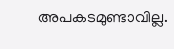അപകടമുണ്ടാവില്ല.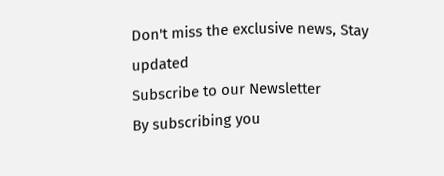Don't miss the exclusive news, Stay updated
Subscribe to our Newsletter
By subscribing you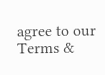agree to our Terms &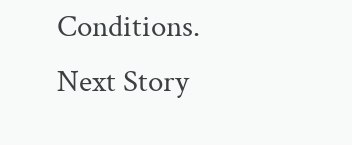Conditions.
Next Story